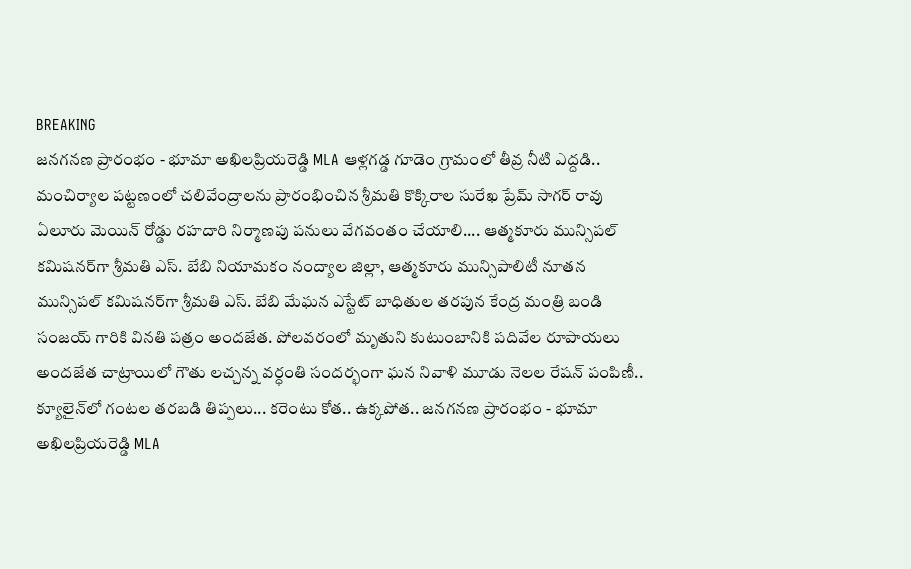BREAKING
జనగనణ ప్రారంభం - భూమా అఖిలప్రియరెడ్డి MLA ఆళ్లగడ్డ గూడెం గ్రామంలో తీవ్ర నీటి ఎద్దడి.. మంచిర్యాల పట్టణంలో చలివేంద్రాలను ప్రారంభించిన శ్రీమతి కొక్కిరాల సురేఖ ప్రేమ్ సాగర్ రావు ఏలూరు మెయిన్ రోడ్డు రహదారి నిర్మాణపు పనులు వేగవంతం చేయాలి.... ఆత్మకూరు మున్సిపల్ కమిషనర్‌గా శ్రీమతి ఎస్. బేబి నియామకం నంద్యాల జిల్లా, ఆత్మకూరు మున్సిపాలిటీ నూతన మున్సిపల్ కమిషనర్‌గా శ్రీమతి ఎస్. బేబి మేఘన ఎస్టేట్ బాధితుల తరపున కేంద్ర మంత్రి బండి సంజయ్ గారికి వినతి పత్రం అందజేత. పోలవరంలో మృతుని కుటుంబానికి పదివేల రూపాయలు అందజేత చాట్రాయిలో గౌతు లచ్చన్న వర్ధంతి సందర్భంగా ఘన నివాళి మూడు నెలల రేషన్ పంపిణీ.. క్యూలైన్‌లో గంటల తరబడి తిప్పలు... కరెంటు కోత.. ఉక్కపోత.. జనగనణ ప్రారంభం - భూమా అఖిలప్రియరెడ్డి MLA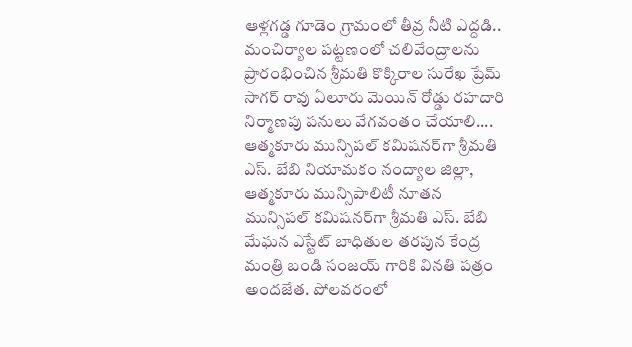ఆళ్లగడ్డ గూడెం గ్రామంలో తీవ్ర నీటి ఎద్దడి.. మంచిర్యాల పట్టణంలో చలివేంద్రాలను ప్రారంభించిన శ్రీమతి కొక్కిరాల సురేఖ ప్రేమ్ సాగర్ రావు ఏలూరు మెయిన్ రోడ్డు రహదారి నిర్మాణపు పనులు వేగవంతం చేయాలి.... ఆత్మకూరు మున్సిపల్ కమిషనర్‌గా శ్రీమతి ఎస్. బేబి నియామకం నంద్యాల జిల్లా, ఆత్మకూరు మున్సిపాలిటీ నూతన మున్సిపల్ కమిషనర్‌గా శ్రీమతి ఎస్. బేబి మేఘన ఎస్టేట్ బాధితుల తరపున కేంద్ర మంత్రి బండి సంజయ్ గారికి వినతి పత్రం అందజేత. పోలవరంలో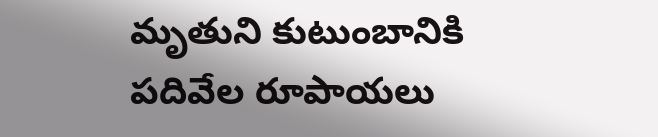మృతుని కుటుంబానికి పదివేల రూపాయలు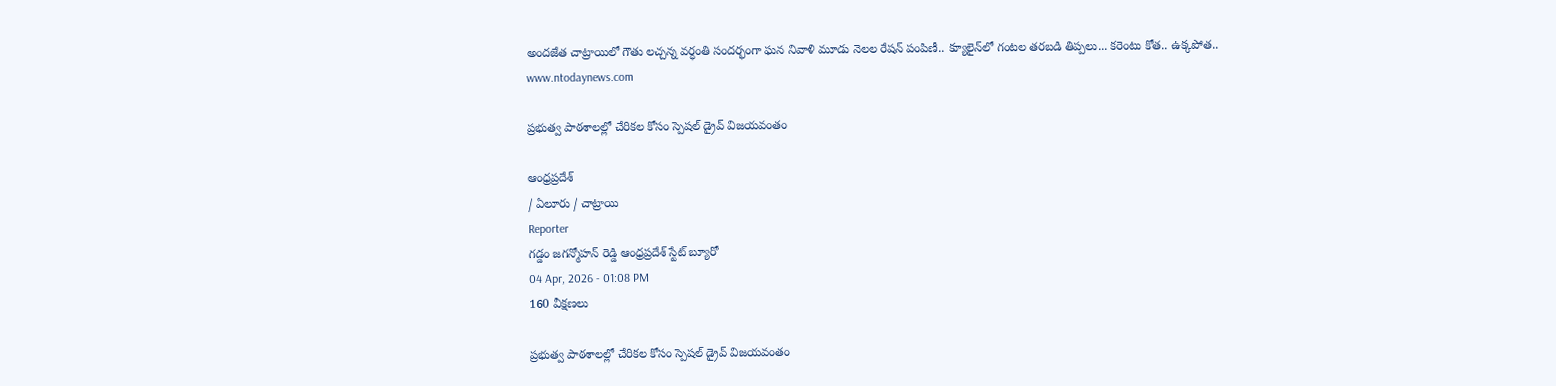అందజేత చాట్రాయిలో గౌతు లచ్చన్న వర్ధంతి సందర్భంగా ఘన నివాళి మూడు నెలల రేషన్ పంపిణీ.. క్యూలైన్‌లో గంటల తరబడి తిప్పలు... కరెంటు కోత.. ఉక్కపోత..
www.ntodaynews.com

ప్రభుత్వ పాఠశాలల్లో చేరికల కోసం స్పెషల్ డ్రైవ్ విజయవంతం

ఆంధ్రప్రదేశ్
/ ఏలూరు / చాట్రాయి
Reporter
గడ్డం జగన్మోహన్ రెడ్డి ఆంధ్రప్రదేశ్ స్టేట్ బ్యూరో
04 Apr, 2026 - 01:08 PM
160 వీక్షణలు

ప్రభుత్వ పాఠశాలల్లో చేరికల కోసం స్పెషల్ డ్రైవ్ విజయవంతం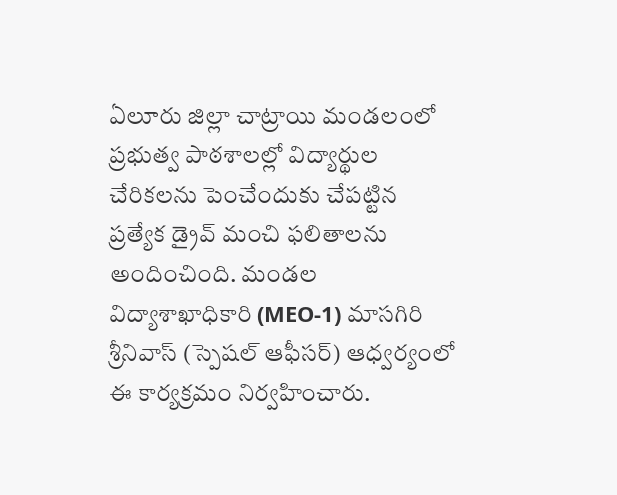ఏలూరు జిల్లా చాట్రాయి మండలంలో ప్రభుత్వ పాఠశాలల్లో విద్యార్థుల చేరికలను పెంచేందుకు చేపట్టిన ప్రత్యేక డ్రైవ్ మంచి ఫలితాలను అందించింది. మండల విద్యాశాఖాధికారి (MEO-1) మాసగిరి శ్రీనివాస్ (స్పెషల్ ఆఫీసర్) ఆధ్వర్యంలో ఈ కార్యక్రమం నిర్వహించారు.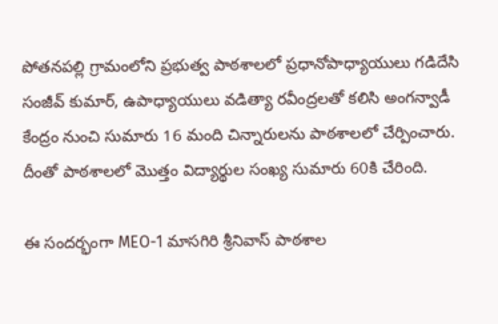పోతనపల్లి గ్రామంలోని ప్రభుత్వ పాఠశాలలో ప్రధానోపాధ్యాయులు గడిదేసి సంజీవ్ కుమార్, ఉపాధ్యాయులు వడిత్యా రవీంద్రలతో కలిసి అంగన్వాడీ కేంద్రం నుంచి సుమారు 16 మంది చిన్నారులను పాఠశాలలో చేర్పించారు. దీంతో పాఠశాలలో మొత్తం విద్యార్థుల సంఖ్య సుమారు 60కి చేరింది.

ఈ సందర్భంగా MEO-1 మాసగిరి శ్రీనివాస్ పాఠశాల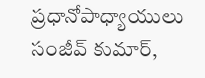ప్రధానోపాధ్యాయులు సంజీవ్ కుమార్,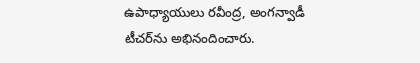ఉపాధ్యాయులు రవీంద్ర, అంగన్వాడీ టీచర్‌ను అభినందించారు.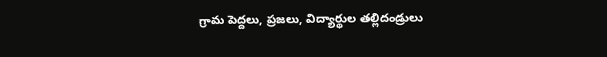గ్రామ పెద్దలు, ప్రజలు, విద్యార్థుల తల్లిదండ్రులు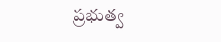ప్రభుత్వ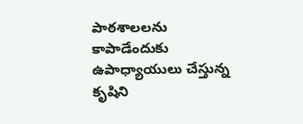పాఠశాలలను కాపాడేందుకు ఉపాధ్యాయులు చేస్తున్న కృషిని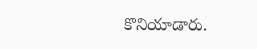కొనియాడారు.